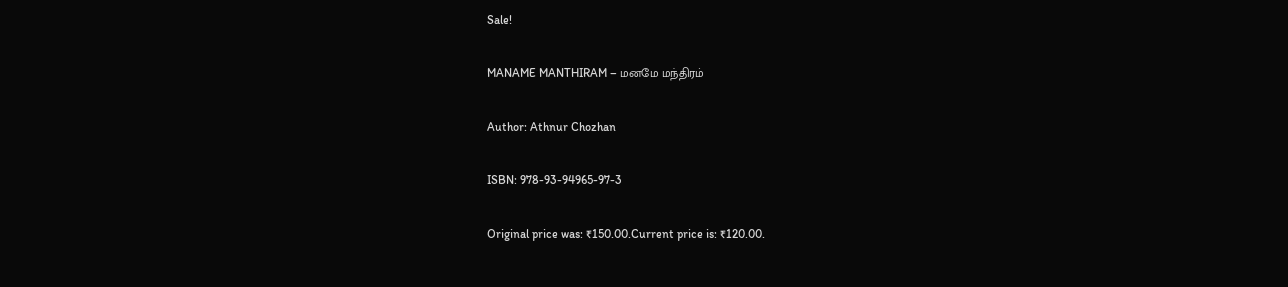Sale!

MANAME MANTHIRAM – மனமே மந்திரம்

Author: Athnur Chozhan

ISBN: 978-93-94965-97-3

Original price was: ₹150.00.Current price is: ₹120.00.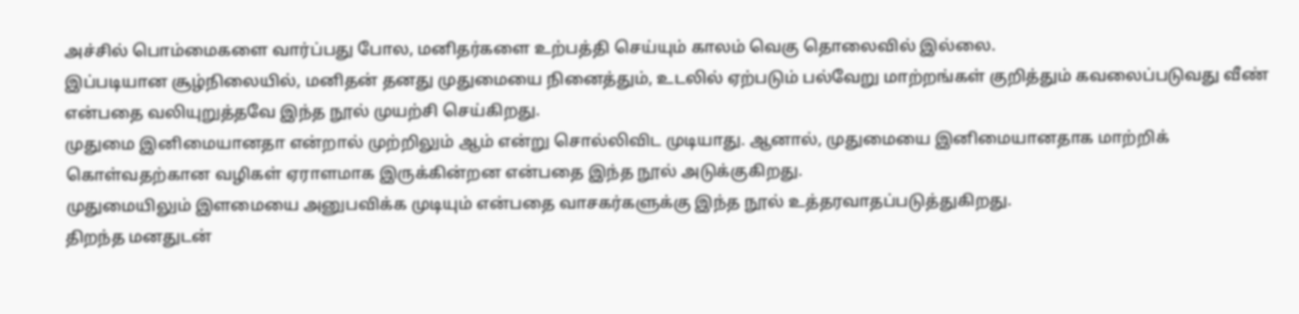அச்சில் பொம்மைகளை வார்ப்பது போல, மனிதர்களை உற்பத்தி செய்யும் காலம் வெகு தொலைவில் இல்லை.
இப்படியான சூழ்நிலையில், மனிதன் தனது முதுமையை நினைத்தும், உடலில் ஏற்படும் பல்வேறு மாற்றங்கள் குறித்தும் கவலைப்படுவது வீண் என்பதை வலியுறுத்தவே இந்த நூல் முயற்சி செய்கிறது.
முதுமை இனிமையானதா என்றால் முற்றிலும் ஆம் என்று சொல்லிவிட முடியாது. ஆனால், முதுமையை இனிமையானதாக மாற்றிக் கொள்வதற்கான வழிகள் ஏராளமாக இருக்கின்றன என்பதை இந்த நூல் அடுக்குகிறது.
முதுமையிலும் இளமையை அனுபவிக்க முடியும் என்பதை வாசகர்களுக்கு இந்த நூல் உத்தரவாதப்படுத்துகிறது.
திறந்த மனதுடன்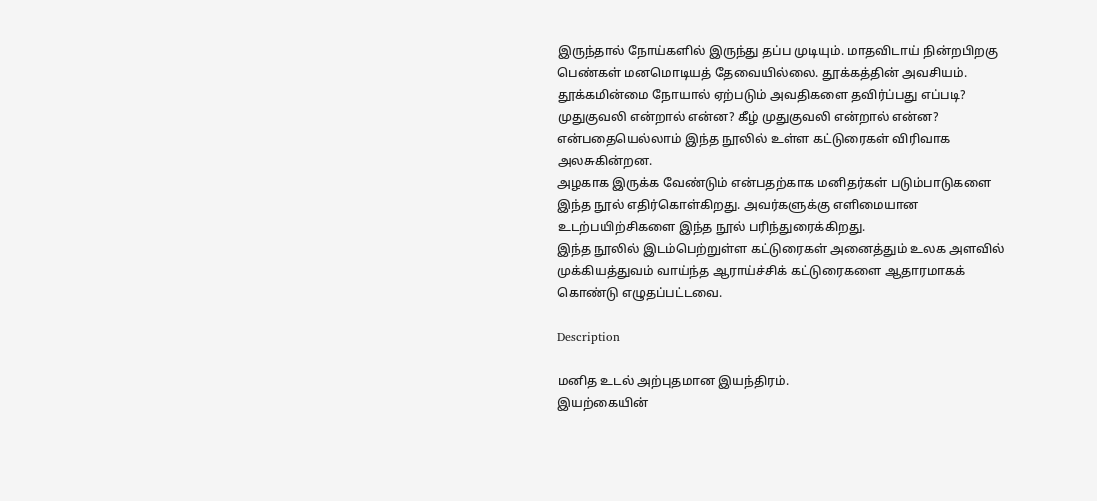இருந்தால் நோய்களில் இருந்து தப்ப முடியும். மாதவிடாய் நின்றபிறகு பெண்கள் மனமொடியத் தேவையில்லை. தூக்கத்தின் அவசியம். தூக்கமின்மை நோயால் ஏற்படும் அவதிகளை தவிர்ப்பது எப்படி? முதுகுவலி என்றால் என்ன? கீழ் முதுகுவலி என்றால் என்ன? என்பதையெல்லாம் இந்த நூலில் உள்ள கட்டுரைகள் விரிவாக அலசுகின்றன.
அழகாக இருக்க வேண்டும் என்பதற்காக மனிதர்கள் படும்பாடுகளை இந்த நூல் எதிர்கொள்கிறது. அவர்களுக்கு எளிமையான உடற்பயிற்சிகளை இந்த நூல் பரிந்துரைக்கிறது.
இந்த நூலில் இடம்பெற்றுள்ள கட்டுரைகள் அனைத்தும் உலக அளவில் முக்கியத்துவம் வாய்ந்த ஆராய்ச்சிக் கட்டுரைகளை ஆதாரமாகக் கொண்டு எழுதப்பட்டவை.

Description

மனித உடல் அற்புதமான இயந்திரம்.
இயற்கையின்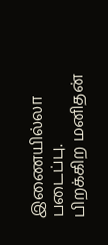இணையில்லா படைப்பு.
பிறக்கிற மனிதன்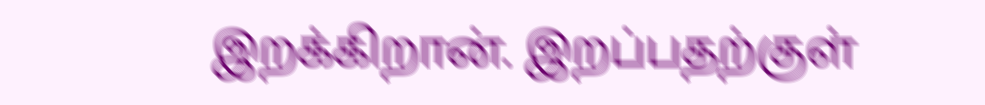இறக்கிறான். இறப்பதற்குள்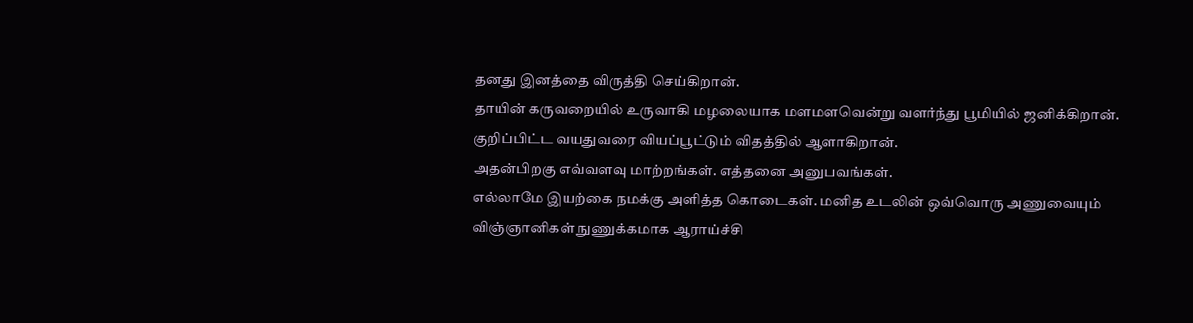தனது இனத்தை விருத்தி செய்கிறான்.
தாயின் கருவறையில் உருவாகி மழலையாக மளமளவென்று வளர்ந்து பூமியில் ஜனிக்கிறான்.
குறிப்பிட்ட வயதுவரை வியப்பூட்டும் விதத்தில் ஆளாகிறான்.
அதன்பிறகு எவ்வளவு மாற்றங்கள். எத்தனை அனுபவங்கள்.
எல்லாமே இயற்கை நமக்கு அளித்த கொடைகள். மனித உடலின் ஒவ்வொரு அணுவையும் விஞ்ஞானிகள் நுணுக்கமாக ஆராய்ச்சி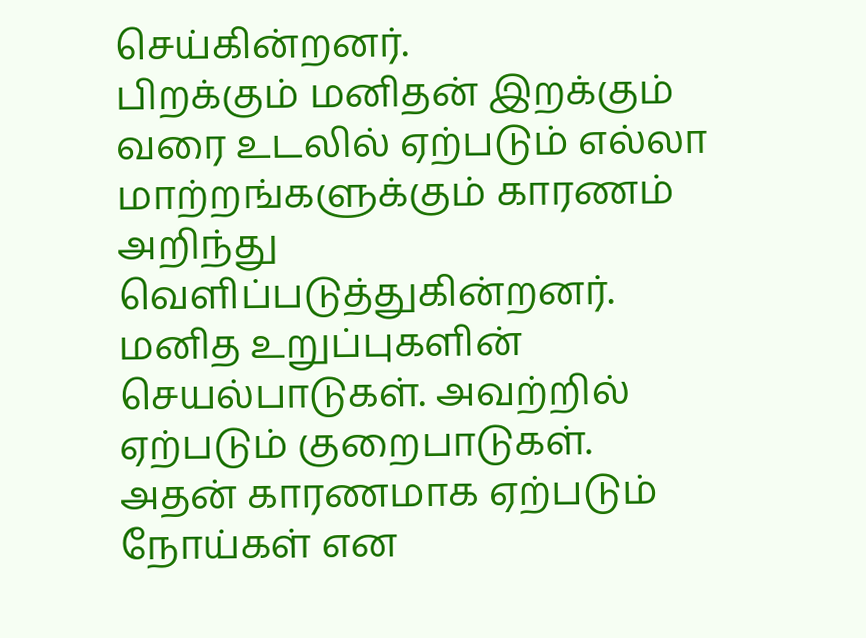செய்கின்றனர்.
பிறக்கும் மனிதன் இறக்கும் வரை உடலில் ஏற்படும் எல்லா மாற்றங்களுக்கும் காரணம் அறிந்து வெளிப்படுத்துகின்றனர்.
மனித உறுப்புகளின் செயல்பாடுகள். அவற்றில் ஏற்படும் குறைபாடுகள். அதன் காரணமாக ஏற்படும் நோய்கள் என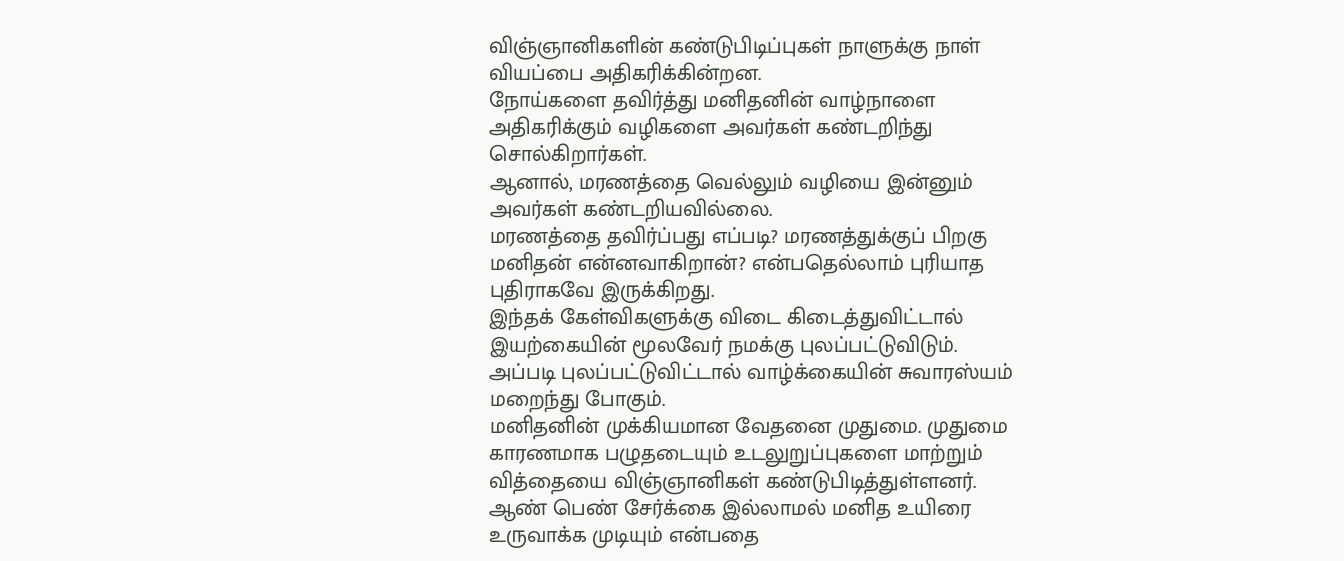விஞ்ஞானிகளின் கண்டுபிடிப்புகள் நாளுக்கு நாள் வியப்பை அதிகரிக்கின்றன.
நோய்களை தவிர்த்து மனிதனின் வாழ்நாளை அதிகரிக்கும் வழிகளை அவர்கள் கண்டறிந்து சொல்கிறார்கள்.
ஆனால், மரணத்தை வெல்லும் வழியை இன்னும் அவர்கள் கண்டறியவில்லை.
மரணத்தை தவிர்ப்பது எப்படி? மரணத்துக்குப் பிறகு மனிதன் என்னவாகிறான்? என்பதெல்லாம் புரியாத புதிராகவே இருக்கிறது.
இந்தக் கேள்விகளுக்கு விடை கிடைத்துவிட்டால் இயற்கையின் மூலவேர் நமக்கு புலப்பட்டுவிடும்.
அப்படி புலப்பட்டுவிட்டால் வாழ்க்கையின் சுவாரஸ்யம் மறைந்து போகும்.
மனிதனின் முக்கியமான வேதனை முதுமை. முதுமை காரணமாக பழுதடையும் உடலுறுப்புகளை மாற்றும் வித்தையை விஞ்ஞானிகள் கண்டுபிடித்துள்ளனர்.
ஆண் பெண் சேர்க்கை இல்லாமல் மனித உயிரை உருவாக்க முடியும் என்பதை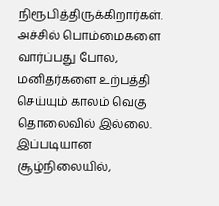நிரூபித்திருக்கிறார்கள்.
அச்சில் பொம்மைகளை வார்ப்பது போல, மனிதர்களை உற்பத்தி செய்யும் காலம் வெகு தொலைவில் இல்லை.
இப்படியான சூழ்நிலையில்,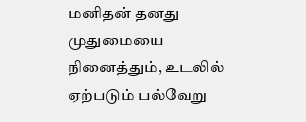மனிதன் தனது முதுமையை நினைத்தும், உடலில் ஏற்படும் பல்வேறு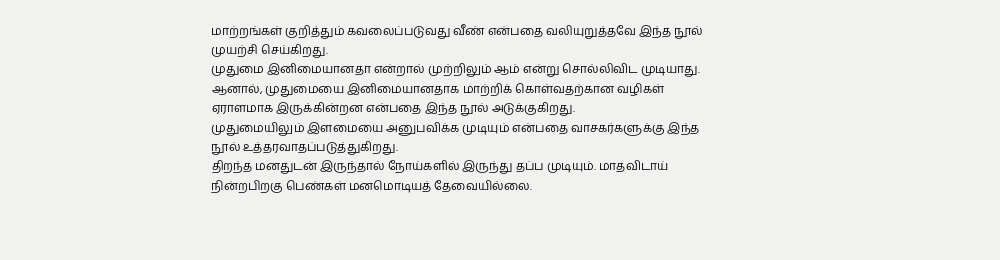மாற்றங்கள் குறித்தும் கவலைப்படுவது வீண் என்பதை வலியுறுத்தவே இந்த நூல் முயற்சி செய்கிறது.
முதுமை இனிமையானதா என்றால் முற்றிலும் ஆம் என்று சொல்லிவிட முடியாது. ஆனால், முதுமையை இனிமையானதாக மாற்றிக் கொள்வதற்கான வழிகள் ஏராளமாக இருக்கின்றன என்பதை இந்த நூல் அடுக்குகிறது.
முதுமையிலும் இளமையை அனுபவிக்க முடியும் என்பதை வாசகர்களுக்கு இந்த நூல் உத்தரவாதப்படுத்துகிறது.
திறந்த மனதுடன் இருந்தால் நோய்களில் இருந்து தப்ப முடியும். மாதவிடாய் நின்றபிறகு பெண்கள் மனமொடியத் தேவையில்லை.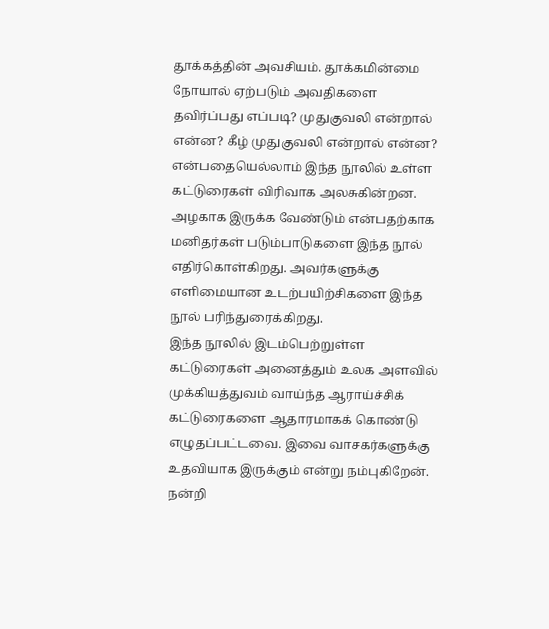தூக்கத்தின் அவசியம். தூக்கமின்மை நோயால் ஏற்படும் அவதிகளை தவிர்ப்பது எப்படி? முதுகுவலி என்றால் என்ன? கீழ் முதுகுவலி என்றால் என்ன? என்பதையெல்லாம் இந்த நூலில் உள்ள கட்டுரைகள் விரிவாக அலசுகின்றன.
அழகாக இருக்க வேண்டும் என்பதற்காக மனிதர்கள் படும்பாடுகளை இந்த நூல் எதிர்கொள்கிறது. அவர்களுக்கு எளிமையான உடற்பயிற்சிகளை இந்த நூல் பரிந்துரைக்கிறது.
இந்த நூலில் இடம்பெற்றுள்ள கட்டுரைகள் அனைத்தும் உலக அளவில் முக்கியத்துவம் வாய்ந்த ஆராய்ச்சிக் கட்டுரைகளை ஆதாரமாகக் கொண்டு எழுதப்பட்டவை. இவை வாசகர்களுக்கு உதவியாக இருக்கும் என்று நம்புகிறேன்.
நன்றி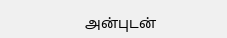அன்புடன்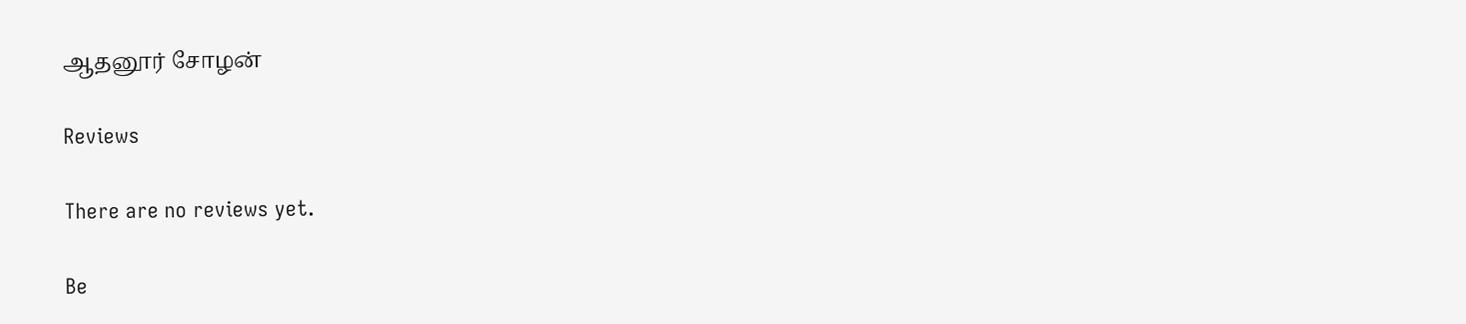ஆதனூர் சோழன்

Reviews

There are no reviews yet.

Be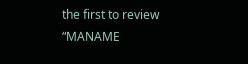the first to review “MANAME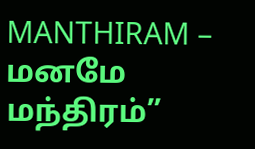MANTHIRAM – மனமே மந்திரம்”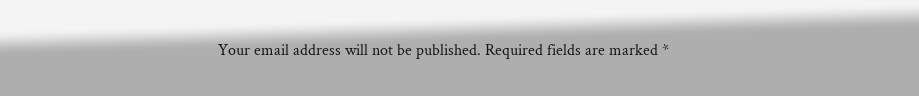Your email address will not be published. Required fields are marked *